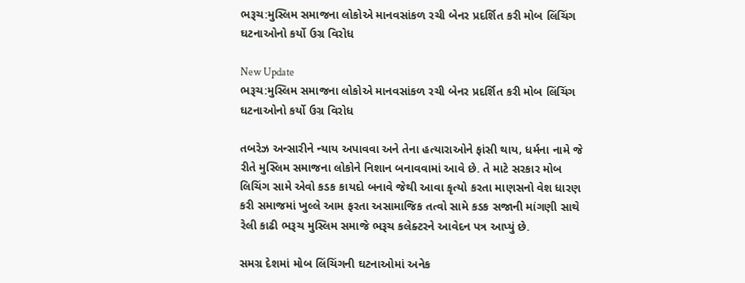ભરૂચ:મુસ્લિમ સમાજના લોકોએ માનવસાંકળ રચી બેનર પ્રદર્શિત કરી મોબ લિંચિંગ ઘટનાઓનો કર્યો ઉગ્ર વિરોધ

New Update
ભરૂચ:મુસ્લિમ સમાજના લોકોએ માનવસાંકળ રચી બેનર પ્રદર્શિત કરી મોબ લિંચિંગ ઘટનાઓનો કર્યો ઉગ્ર વિરોધ

તબરેઝ અન્સારીને ન્યાય અપાવવા અને તેના હત્યારાઓને ફાંસી થાય, ધર્મના નામે જે રીતે મુસ્લિમ સમાજના લોકોને નિશાન બનાવવામાં આવે છે. તે માટે સરકાર મોબ લિચિંગ સામે એવો કડક કાયદો બનાવે જેથી આવા કૃત્યો કરતા માણસનો વેશ ધારણ કરી સમાજમાં ખુલ્લે આમ ફરતા અસામાજિક તત્વો સામે કડક સજાની માંગણી સાથે રેલી કાઢી ભરૂચ મુસ્લિમ સમાજે ભરૂચ કલેક્ટરને આવેદન પત્ર આપ્યું છે.

સમગ્ર દેશમાં મોબ લિંચિંગની ઘટનાઓમાં અનેક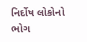નિર્દોષ લોકોનો ભોગ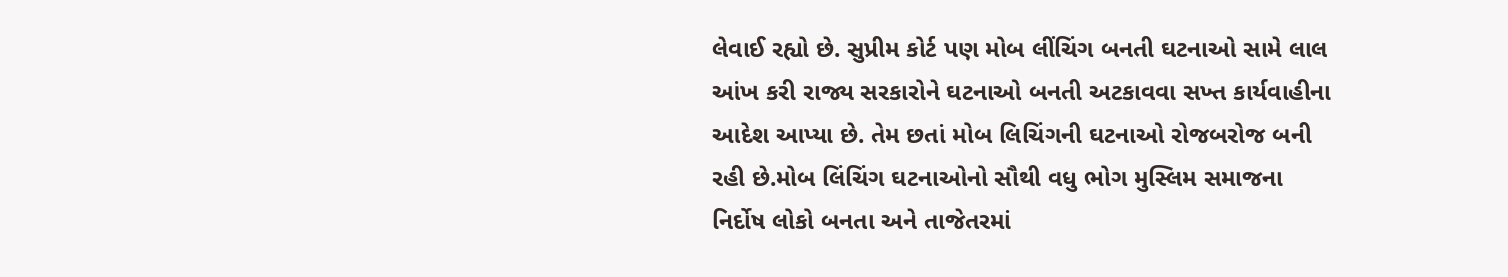લેવાઈ રહ્યો છે. સુપ્રીમ કોર્ટ પણ મોબ લીંચિંગ બનતી ઘટનાઓ સામે લાલ આંખ કરી રાજ્ય સરકારોને ઘટનાઓ બનતી અટકાવવા સખ્ત કાર્યવાહીના આદેશ આપ્યા છે. તેમ છતાં મોબ લિચિંગની ઘટનાઓ રોજબરોજ બની રહી છે.મોબ લિંચિંગ ઘટનાઓનો સૌથી વધુ ભોગ મુસ્લિમ સમાજના નિર્દોષ લોકો બનતા અને તાજેતરમાં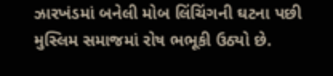ઝારખંડમાં બનેલી મોબ લિંચિંગની ઘટના પછી મુસ્લિમ સમાજમાં રોષ ભભૂકી ઉઠ્યો છે.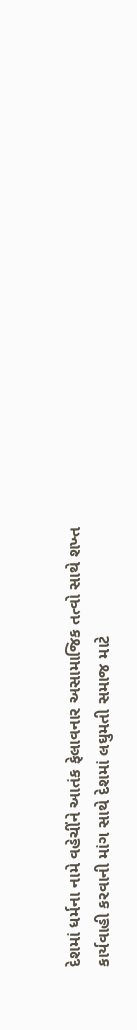દેશમાં ધર્મના નામે વહેચીંને આતંક ફેલાવનાર અસામાજિક તત્વો સાથે શખ્ત કાર્યવાહી કરવાની માંગ સાથે દેશમાં લઘુમતી સમાજ માટે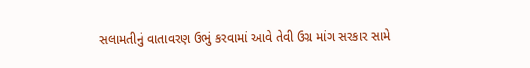સલામતીનું વાતાવરણ ઉભું કરવામાં આવે તેવી ઉગ્ર માંગ સરકાર સામે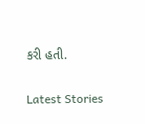કરી હતી.

Latest Stories